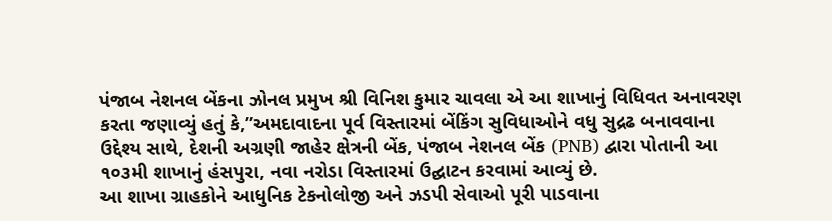પંજાબ નેશનલ બેંકના ઝોનલ પ્રમુખ શ્રી વિનિશ કુમાર ચાવલા એ આ શાખાનું વિધિવત અનાવરણ કરતા જણાવ્યું હતું કે,”અમદાવાદના પૂર્વ વિસ્તારમાં બેંકિંગ સુવિધાઓને વધુ સુદ્રઢ બનાવવાના ઉદ્દેશ્ય સાથે, દેશની અગ્રણી જાહેર ક્ષેત્રની બેંક, પંજાબ નેશનલ બેંક (PNB) દ્વારા પોતાની આ ૧૦૩મી શાખાનું હંસપુરા, નવા નરોડા વિસ્તારમાં ઉદ્ઘાટન કરવામાં આવ્યું છે.
આ શાખા ગ્રાહકોને આધુનિક ટેકનોલોજી અને ઝડપી સેવાઓ પૂરી પાડવાના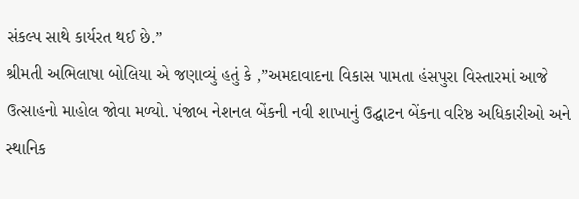સંકલ્પ સાથે કાર્યરત થઈ છે.”
શ્રીમતી અભિલાષા બોલિયા એ જણાવ્યું હતું કે ,”અમદાવાદના વિકાસ પામતા હંસપુરા વિસ્તારમાં આજે ઉત્સાહનો માહોલ જોવા મળ્યો. પંજાબ નેશનલ બેંકની નવી શાખાનું ઉદ્ઘાટન બેંકના વરિષ્ઠ અધિકારીઓ અને સ્થાનિક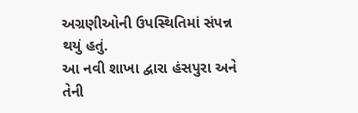અગ્રણીઓની ઉપસ્થિતિમાં સંપન્ન થયું હતું.
આ નવી શાખા દ્વારા હંસપુરા અને તેની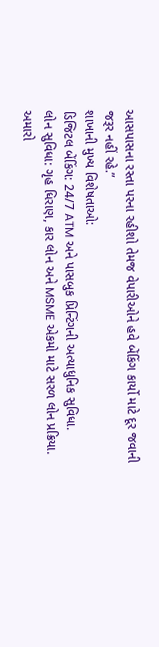આસપાસના રસ્તા પરના રહીશો તેમજ વેપારીઓને હવે બેંકિંગ કાર્યો માટે દૂર જવાની જરૂર નહીં રહે.”
શાખાની મુખ્ય વિશેષતાઓ:
ડિજિટલ બેંકિંગ: 24/7 ATM અને પાસબુક પ્રિન્ટિંગની અત્યાધુનિક સુવિધા.
લોન સુવિધા: ગૃહ ધિરાણ, કાર લોન અને MSME એકમો માટે સરળ લોન પ્રક્રિયા.
અમારો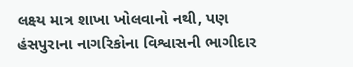લક્ષ્ય માત્ર શાખા ખોલવાનો નથી, પણ હંસપુરાના નાગરિકોના વિશ્વાસની ભાગીદાર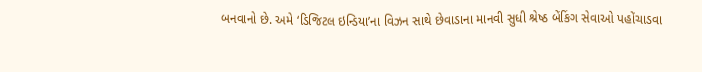બનવાનો છે. અમે ‘ડિજિટલ ઇન્ડિયા’ના વિઝન સાથે છેવાડાના માનવી સુધી શ્રેષ્ઠ બેંકિંગ સેવાઓ પહોંચાડવા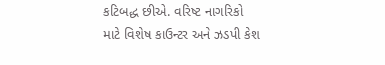કટિબદ્ધ છીએ. વરિષ્ટ નાગરિકો માટે વિશેષ કાઉન્ટર અને ઝડપી કેશ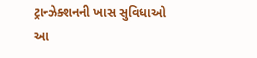ટ્રાન્ઝેક્શનની ખાસ સુવિધાઓ આ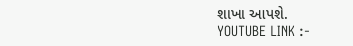શાખા આપશે.
YOUTUBE LINK :-